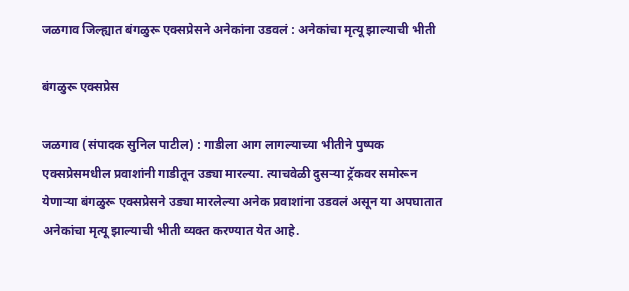जळगाव जिल्ह्यात बंगळुरू एक्सप्रेसने अनेकांना उडवलं : अनेकांचा मृत्यू झाल्याची भीती

बंगळुरू एक्सप्रेस

जळगाव (संपादक सुनिल पाटील) : गाडीला आग लागल्याच्या भीतीने पुष्पक एक्सप्रेसमधील प्रवाशांनी गाडीतून उड्या मारल्या. त्याचवेळी दुसऱ्या ट्रॅकवर समोरून येणाऱ्या बंगळुरू एक्सप्रेसने उड्या मारलेल्या अनेक प्रवाशांना उडवलं असून या अपघातात अनेकांचा मृत्यू झाल्याची भीती व्यक्त करण्यात येत आहे.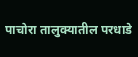पाचोरा तालुक्यातील परधाडे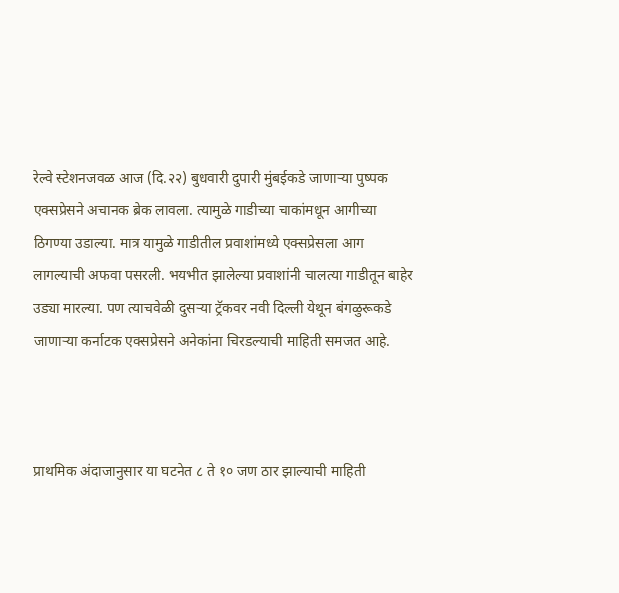रेल्वे स्टेशनजवळ आज (दि.२२) बुधवारी दुपारी मुंबईकडे जाणाऱ्या पुष्पक एक्सप्रेसने अचानक ब्रेक लावला. त्यामुळे गाडीच्या चाकांमधून आगीच्या ठिगण्या उडाल्या. मात्र यामुळे गाडीतील प्रवाशांमध्ये एक्सप्रेसला आग लागल्याची अफवा पसरली. भयभीत झालेल्या प्रवाशांनी चालत्या गाडीतून बाहेर उड्या मारल्या. पण त्याचवेळी दुसऱ्या ट्रॅकवर नवी दिल्ली येथून बंगळुरूकडे जाणाऱ्या कर्नाटक एक्सप्रेसने अनेकांना चिरडल्याची माहिती समजत आहे.



प्राथमिक अंदाजानुसार या घटनेत ८ ते १० जण ठार झाल्याची माहिती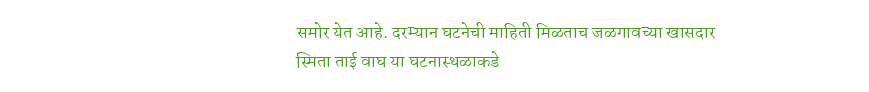समोर येत आहे. दरम्यान घटनेची माहिती मिळताच जळगावच्या खासदार स्मिता ताई वाघ या घटनास्थळाकडे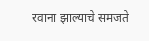रवाना झाल्याचे समजते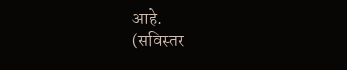आहे.
(सविस्तर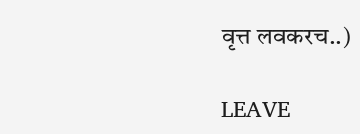वृत्त लवकरच..)

LEAVE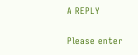A REPLY

Please enter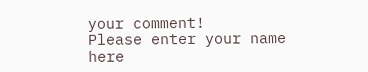your comment!
Please enter your name here